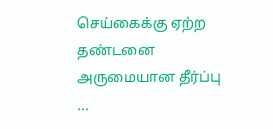செய்கைக்கு ஏற்ற தண்டனை அருமையான தீர்ப்பு ...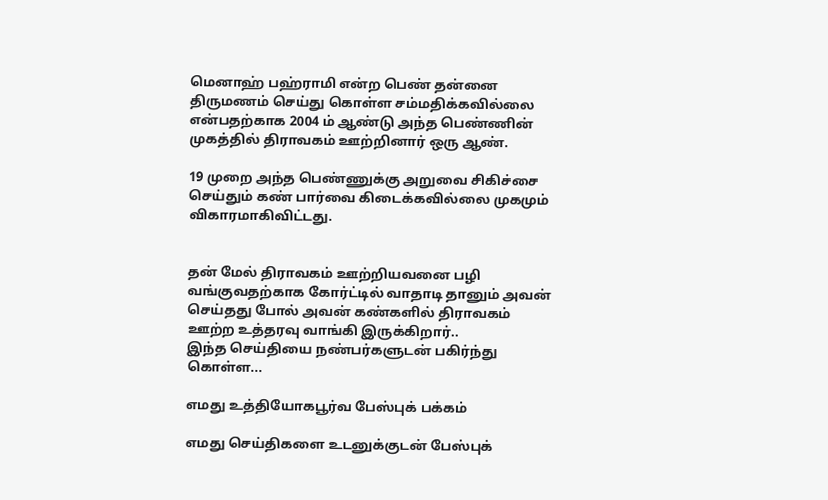மெனாஹ் பஹ்ராமி என்ற பெண் தன்னை திருமணம் செய்து கொள்ள சம்மதிக்கவில்லை என்பதற்காக 2004 ம் ஆண்டு அந்த பெண்ணின் முகத்தில் திராவகம் ஊற்றினார் ஒரு ஆண்.

19 முறை அந்த பெண்ணுக்கு அறுவை சிகிச்சை செய்தும் கண் பார்வை கிடைக்கவில்லை முகமும் விகாரமாகிவிட்டது.


தன் மேல் திராவகம் ஊற்றியவனை பழி வங்குவதற்காக கோர்ட்டில் வாதாடி தானும் அவன் செய்தது போல் அவன் கண்களில் திராவகம் ஊற்ற உத்தரவு வாங்கி இருக்கிறார்..
இந்த செய்தியை நண்பர்களுடன் பகிர்ந்து கொள்ள...

எமது உத்தியோகபூர்வ பேஸ்புக் பக்கம்

எமது செய்திகளை உடனுக்குடன் பேஸ்புக்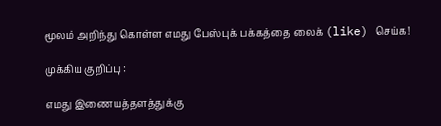மூலம் அறிந்து கொள்ள எமது பேஸ்புக் பக்கத்தை லைக் (like) செய்க!

முக்கிய குறிப்பு :

எமது இணையத்தளத்துக்கு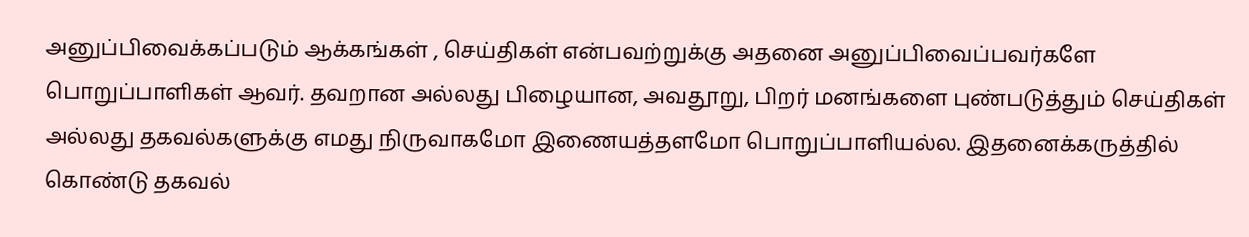அனுப்பிவைக்கப்படும் ஆக்கங்கள் , செய்திகள் என்பவற்றுக்கு அதனை அனுப்பிவைப்பவர்களே பொறுப்பாளிகள் ஆவர். தவறான அல்லது பிழையான, அவதூறு, பிறர் மனங்களை புண்படுத்தும் செய்திகள் அல்லது தகவல்களுக்கு எமது நிருவாகமோ இணையத்தளமோ பொறுப்பாளியல்ல. இதனைக்கருத்தில் கொண்டு தகவல்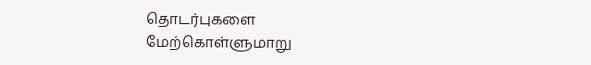தொடர்புகளை மேற்கொள்ளுமாறு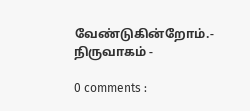வேண்டுகின்றோம்.- நிருவாகம் -

0 comments :